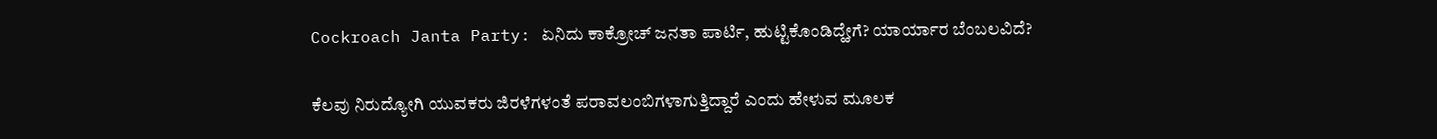Cockroach Janta Party: ಏನಿದು ಕಾಕ್ರೋಚ್ ಜನತಾ ಪಾರ್ಟಿ, ಹುಟ್ಟಿಕೊಂಡಿದ್ಹೇಗೆ? ಯಾರ್ಯಾರ ಬೆಂಬಲವಿದೆ?

ಕೆಲವು ನಿರುದ್ಯೋಗಿ ಯುವಕರು ಜಿರಳೆಗಳಂತೆ ಪರಾವಲಂಬಿಗಳಾಗುತ್ತಿದ್ದಾರೆ ಎಂದು ಹೇಳುವ ಮೂಲಕ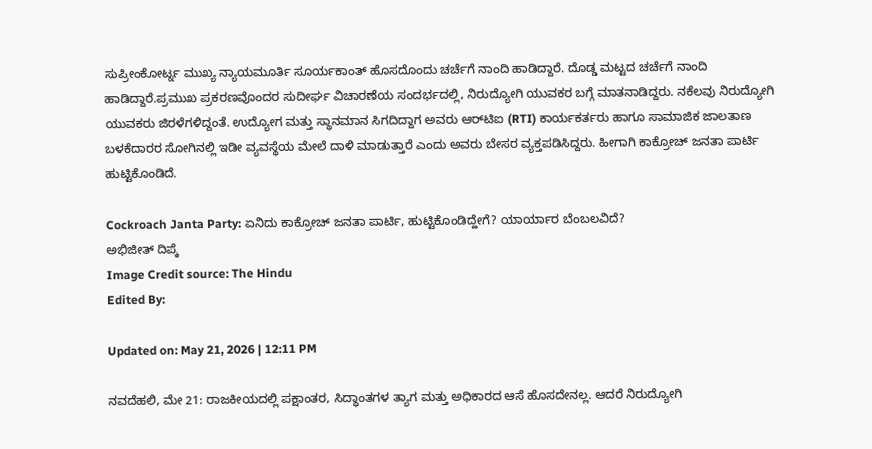ಸುಪ್ರೀಂಕೋರ್ಟ್ನ ಮುಖ್ಯ ನ್ಯಾಯಮೂರ್ತಿ ಸೂರ್ಯಕಾಂತ್ ಹೊಸದೊಂದು ಚರ್ಚೆಗೆ ನಾಂದಿ ಹಾಡಿದ್ದಾರೆ. ದೊಡ್ಡ ಮಟ್ಟದ ಚರ್ಚೆಗೆ ನಾಂದಿ ಹಾಡಿದ್ದಾರೆ.ಪ್ರಮುಖ ಪ್ರಕರಣವೊಂದರ ಸುದೀರ್ಘ ವಿಚಾರಣೆಯ ಸಂದರ್ಭದಲ್ಲಿ, ನಿರುದ್ಯೋಗಿ ಯುವಕರ ಬಗ್ಗೆ ಮಾತನಾಡಿದ್ದರು. ನಕೆಲವು ನಿರುದ್ಯೋಗಿ ಯುವಕರು ಜಿರಳೆಗಳಿದ್ದಂತೆ. ಉದ್ಯೋಗ ಮತ್ತು ಸ್ಥಾನಮಾನ ಸಿಗದಿದ್ದಾಗ ಅವರು ಆರ್‌ಟಿಐ (RTI) ಕಾರ್ಯಕರ್ತರು ಹಾಗೂ ಸಾಮಾಜಿಕ ಜಾಲತಾಣ ಬಳಕೆದಾರರ ಸೋಗಿನಲ್ಲಿ ಇಡೀ ವ್ಯವಸ್ಥೆಯ ಮೇಲೆ ದಾಳಿ ಮಾಡುತ್ತಾರೆ ಎಂದು ಅವರು ಬೇಸರ ವ್ಯಕ್ತಪಡಿಸಿದ್ದರು. ಹೀಗಾಗಿ ಕಾಕ್ರೋಚ್ ಜನತಾ ಪಾರ್ಟಿ ಹುಟ್ಟಿಕೊಂಡಿದೆ.

Cockroach Janta Party: ಏನಿದು ಕಾಕ್ರೋಚ್ ಜನತಾ ಪಾರ್ಟಿ, ಹುಟ್ಟಿಕೊಂಡಿದ್ಹೇಗೆ? ಯಾರ್ಯಾರ ಬೆಂಬಲವಿದೆ?
ಅಭಿಜೀತ್ ದಿಪ್ಕೆ
Image Credit source: The Hindu
Edited By:

Updated on: May 21, 2026 | 12:11 PM

ನವದೆಹಲಿ, ಮೇ 21: ರಾಜಕೀಯದಲ್ಲಿ ಪಕ್ಷಾಂತರ, ಸಿದ್ಧಾಂತಗಳ ತ್ಯಾಗ ಮತ್ತು ಅಧಿಕಾರದ ಆಸೆ ಹೊಸದೇನಲ್ಲ. ಆದರೆ ನಿರುದ್ಯೋಗಿ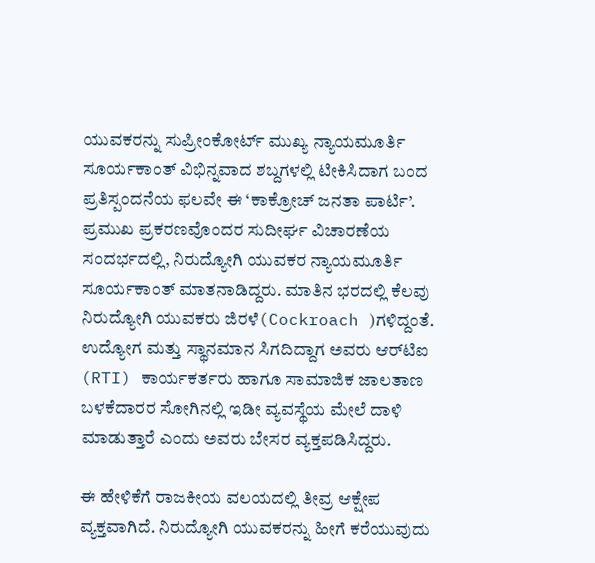ಯುವಕರನ್ನು ಸುಪ್ರೀಂಕೋರ್ಟ್‌ ಮುಖ್ಯ ನ್ಯಾಯಮೂರ್ತಿ ಸೂರ್ಯಕಾಂತ್ ವಿಭಿನ್ನವಾದ ಶಬ್ದಗಳಲ್ಲಿ ಟೀಕಿಸಿದಾಗ ಬಂದ ಪ್ರತಿಸ್ಪಂದನೆಯ ಫಲವೇ ಈ ‘ಕಾಕ್ರೋಚ್ ಜನತಾ ಪಾರ್ಟಿ’. ಪ್ರಮುಖ ಪ್ರಕರಣವೊಂದರ ಸುದೀರ್ಘ ವಿಚಾರಣೆಯ ಸಂದರ್ಭದಲ್ಲಿ, ನಿರುದ್ಯೋಗಿ ಯುವಕರ ನ್ಯಾಯಮೂರ್ತಿ ಸೂರ್ಯಕಾಂತ್ ಮಾತನಾಡಿದ್ದರು. ಮಾತಿನ ಭರದಲ್ಲಿ ಕೆಲವು ನಿರುದ್ಯೋಗಿ ಯುವಕರು ಜಿರಳೆ(Cockroach )ಗಳಿದ್ದಂತೆ. ಉದ್ಯೋಗ ಮತ್ತು ಸ್ಥಾನಮಾನ ಸಿಗದಿದ್ದಾಗ ಅವರು ಆರ್‌ಟಿಐ (RTI) ಕಾರ್ಯಕರ್ತರು ಹಾಗೂ ಸಾಮಾಜಿಕ ಜಾಲತಾಣ ಬಳಕೆದಾರರ ಸೋಗಿನಲ್ಲಿ ಇಡೀ ವ್ಯವಸ್ಥೆಯ ಮೇಲೆ ದಾಳಿ ಮಾಡುತ್ತಾರೆ ಎಂದು ಅವರು ಬೇಸರ ವ್ಯಕ್ತಪಡಿಸಿದ್ದರು.

ಈ ಹೇಳಿಕೆಗೆ ರಾಜಕೀಯ ವಲಯದಲ್ಲಿ ತೀವ್ರ ಆಕ್ಷೇಪ ವ್ಯಕ್ತವಾಗಿದೆ. ನಿರುದ್ಯೋಗಿ ಯುವಕರನ್ನು ಹೀಗೆ ಕರೆಯುವುದು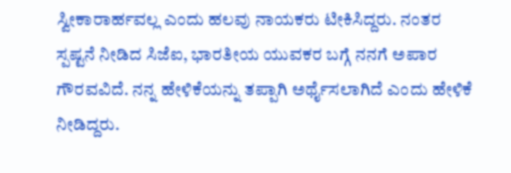ಸ್ವೀಕಾರಾರ್ಹವಲ್ಲ ಎಂದು ಹಲವು ನಾಯಕರು ಟೀಕಿಸಿದ್ದರು. ನಂತರ ಸ್ಪಷ್ಟನೆ ನೀಡಿದ ಸಿಜೆಐ, ಭಾರತೀಯ ಯುವಕರ ಬಗ್ಗೆ ನನಗೆ ಅಪಾರ ಗೌರವವಿದೆ. ನನ್ನ ಹೇಳಿಕೆಯನ್ನು ತಪ್ಪಾಗಿ ಅರ್ಥೈಸಲಾಗಿದೆ ಎಂದು ಹೇಳಿಕೆ ನೀಡಿದ್ದರು.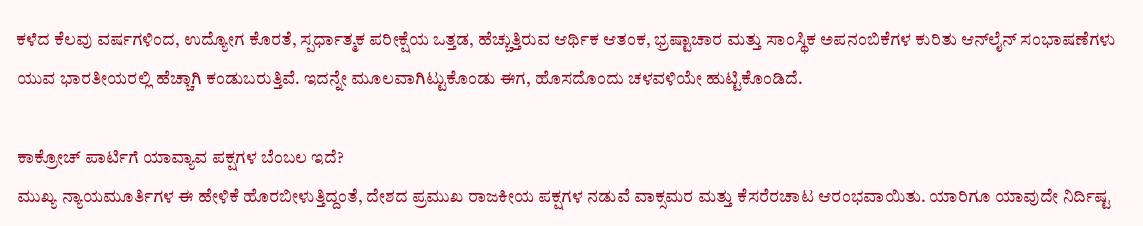ಕಳೆದ ಕೆಲವು ವರ್ಷಗಳಿಂದ, ಉದ್ಯೋಗ ಕೊರತೆ, ಸ್ಪರ್ಧಾತ್ಮಕ ಪರೀಕ್ಷೆಯ ಒತ್ತಡ, ಹೆಚ್ಚುತ್ತಿರುವ ಆರ್ಥಿಕ ಆತಂಕ, ಭ್ರಷ್ಟಾಚಾರ ಮತ್ತು ಸಾಂಸ್ಥಿಕ ಅಪನಂಬಿಕೆಗಳ ಕುರಿತು ಆನ್‌ಲೈನ್ ಸಂಭಾಷಣೆಗಳು ಯುವ ಭಾರತೀಯರಲ್ಲಿ ಹೆಚ್ಚಾಗಿ ಕಂಡುಬರುತ್ತಿವೆ. ಇದನ್ನೇ ಮೂಲವಾಗಿಟ್ಟುಕೊಂಡು ಈಗ, ಹೊಸದೊಂದು ಚಳವಳಿಯೇ ಹುಟ್ಟಿಕೊಂಡಿದೆ.

ಕಾಕ್ರೋಚ್ ಪಾರ್ಟಿಗೆ ಯಾವ್ಯಾವ ಪಕ್ಷಗಳ ಬೆಂಬಲ ಇದೆ?
ಮುಖ್ಯ ನ್ಯಾಯಮೂರ್ತಿಗಳ ಈ ಹೇಳಿಕೆ ಹೊರಬೀಳುತ್ತಿದ್ದಂತೆ, ದೇಶದ ಪ್ರಮುಖ ರಾಜಕೀಯ ಪಕ್ಷಗಳ ನಡುವೆ ವಾಕ್ಸಮರ ಮತ್ತು ಕೆಸರೆರಚಾಟ ಆರಂಭವಾಯಿತು. ಯಾರಿಗೂ ಯಾವುದೇ ನಿರ್ದಿಷ್ಟ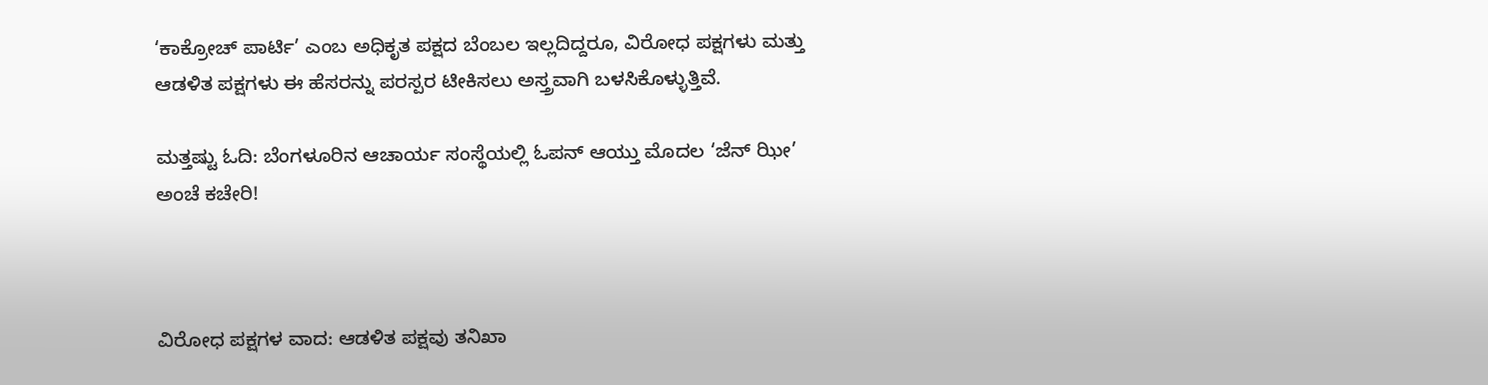‘ಕಾಕ್ರೋಚ್ ಪಾರ್ಟಿ’ ಎಂಬ ಅಧಿಕೃತ ಪಕ್ಷದ ಬೆಂಬಲ ಇಲ್ಲದಿದ್ದರೂ, ವಿರೋಧ ಪಕ್ಷಗಳು ಮತ್ತು ಆಡಳಿತ ಪಕ್ಷಗಳು ಈ ಹೆಸರನ್ನು ಪರಸ್ಪರ ಟೀಕಿಸಲು ಅಸ್ತ್ರವಾಗಿ ಬಳಸಿಕೊಳ್ಳುತ್ತಿವೆ.

ಮತ್ತಷ್ಟು ಓದಿ: ಬೆಂಗಳೂರಿನ ಆಚಾರ್ಯ ಸಂಸ್ಥೆಯಲ್ಲಿ ಓಪನ್ ಆಯ್ತು ಮೊದಲ ‘ಜೆನ್ ಝೀ’ ಅಂಚೆ ಕಚೇರಿ!



ವಿರೋಧ ಪಕ್ಷಗಳ ವಾದ: ಆಡಳಿತ ಪಕ್ಷವು ತನಿಖಾ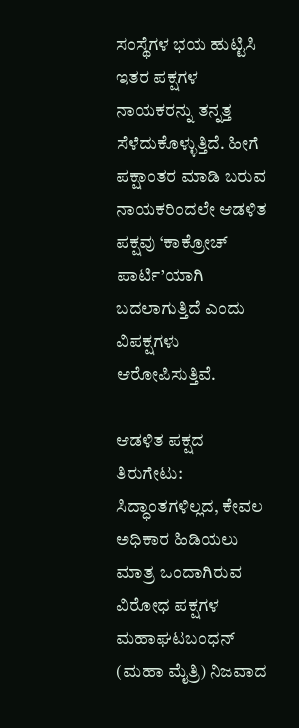ಸಂಸ್ಥೆಗಳ ಭಯ ಹುಟ್ಟಿಸಿ ಇತರ ಪಕ್ಷಗಳ ನಾಯಕರನ್ನು ತನ್ನತ್ತ ಸೆಳೆದುಕೊಳ್ಳುತ್ತಿದೆ. ಹೀಗೆ ಪಕ್ಷಾಂತರ ಮಾಡಿ ಬರುವ ನಾಯಕರಿಂದಲೇ ಆಡಳಿತ ಪಕ್ಷವು ‘ಕಾಕ್ರೋಚ್ ಪಾರ್ಟಿ’ಯಾಗಿ ಬದಲಾಗುತ್ತಿದೆ ಎಂದು ವಿಪಕ್ಷಗಳು ಆರೋಪಿಸುತ್ತಿವೆ.

ಆಡಳಿತ ಪಕ್ಷದ ತಿರುಗೇಟು: ಸಿದ್ಧಾಂತಗಳಿಲ್ಲದ, ಕೇವಲ ಅಧಿಕಾರ ಹಿಡಿಯಲು ಮಾತ್ರ ಒಂದಾಗಿರುವ ವಿರೋಧ ಪಕ್ಷಗಳ ಮಹಾಘಟಬಂಧನ್ (ಮಹಾ ಮೈತ್ರಿ) ನಿಜವಾದ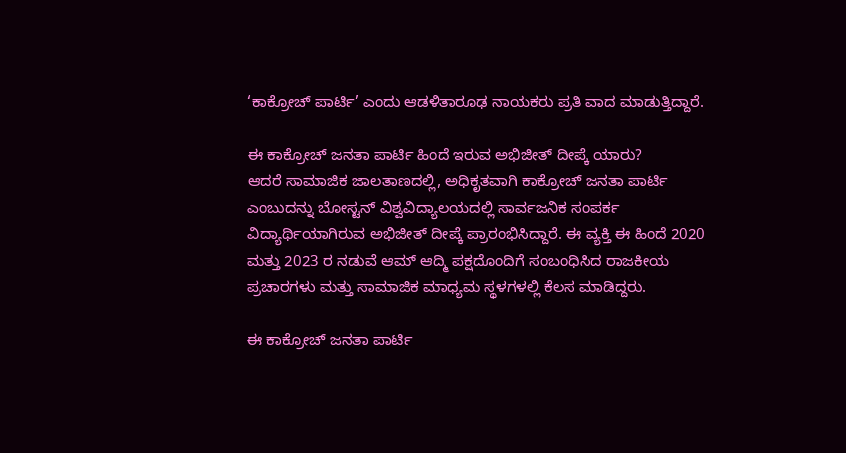‘ಕಾಕ್ರೋಚ್ ಪಾರ್ಟಿ’ ಎಂದು ಆಡಳಿತಾರೂಢ ನಾಯಕರು ಪ್ರತಿ ವಾದ ಮಾಡುತ್ತಿದ್ದಾರೆ.

ಈ ಕಾಕ್ರೋಚ್ ಜನತಾ ಪಾರ್ಟಿ ಹಿಂದೆ ಇರುವ ಅಭಿಜೀತ್ ದೀಪ್ಕೆ ಯಾರು?
ಆದರೆ ಸಾಮಾಜಿಕ ಜಾಲತಾಣದಲ್ಲಿ, ಅಧಿಕೃತವಾಗಿ ಕಾಕ್ರೋಚ್ ಜನತಾ ಪಾರ್ಟಿ ಎಂಬುದನ್ನು ಬೋಸ್ಟನ್ ವಿಶ್ವವಿದ್ಯಾಲಯದಲ್ಲಿ ಸಾರ್ವಜನಿಕ ಸಂಪರ್ಕ ವಿದ್ಯಾರ್ಥಿಯಾಗಿರುವ ಅಭಿಜೀತ್ ದೀಪ್ಕೆ ಪ್ರಾರಂಭಿಸಿದ್ದಾರೆ. ಈ ವ್ಯಕ್ತಿ ಈ ಹಿಂದೆ 2020 ಮತ್ತು 2023 ರ ನಡುವೆ ಆಮ್ ಆದ್ಮಿ ಪಕ್ಷದೊಂದಿಗೆ ಸಂಬಂಧಿಸಿದ ರಾಜಕೀಯ ಪ್ರಚಾರಗಳು ಮತ್ತು ಸಾಮಾಜಿಕ ಮಾಧ್ಯಮ ಸ್ಥಳಗಳಲ್ಲಿ ಕೆಲಸ ಮಾಡಿದ್ದರು.

ಈ ಕಾಕ್ರೋಚ್ ಜನತಾ ಪಾರ್ಟಿ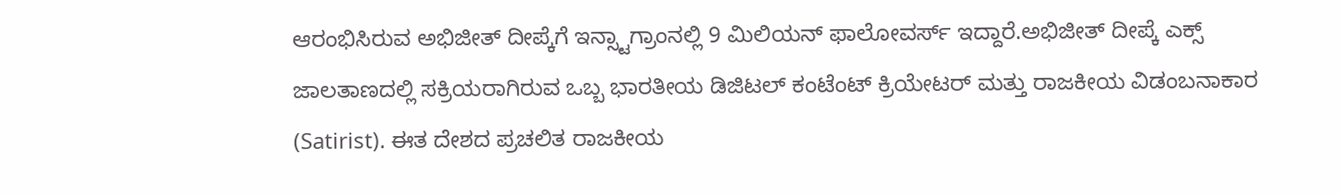ಆರಂಭಿಸಿರುವ ಅಭಿಜೀತ್ ದೀಪ್ಕೆಗೆ ಇನ್ಸ್ಟಾಗ್ರಾಂನಲ್ಲಿ 9 ಮಿಲಿಯನ್ ಫಾಲೋವರ್ಸ್ ಇದ್ದಾರೆ.ಅಭಿಜೀತ್ ದೀಪ್ಕೆ ಎಕ್ಸ್ ಜಾಲತಾಣದಲ್ಲಿ ಸಕ್ರಿಯರಾಗಿರುವ ಒಬ್ಬ ಭಾರತೀಯ ಡಿಜಿಟಲ್ ಕಂಟೆಂಟ್ ಕ್ರಿಯೇಟರ್ ಮತ್ತು ರಾಜಕೀಯ ವಿಡಂಬನಾಕಾರ (Satirist). ಈತ ದೇಶದ ಪ್ರಚಲಿತ ರಾಜಕೀಯ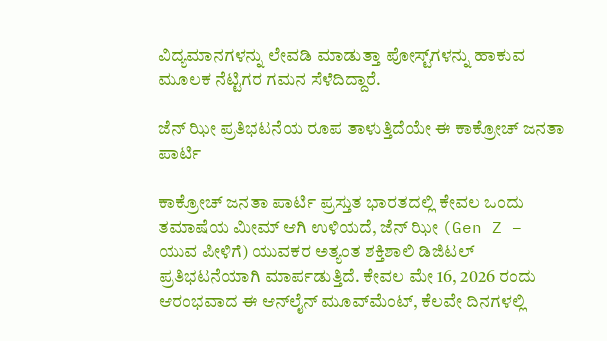ವಿದ್ಯಮಾನಗಳನ್ನು ಲೇವಡಿ ಮಾಡುತ್ತಾ ಪೋಸ್ಟ್‌ಗಳನ್ನು ಹಾಕುವ ಮೂಲಕ ನೆಟ್ಟಿಗರ ಗಮನ ಸೆಳೆದಿದ್ದಾರೆ.

ಜೆನ್ ಝೀ ಪ್ರತಿಭಟನೆಯ ರೂಪ ತಾಳುತ್ತಿದೆಯೇ ಈ ಕಾಕ್ರೋಚ್ ಜನತಾ ಪಾರ್ಟಿ

ಕಾಕ್ರೋಚ್ ಜನತಾ ಪಾರ್ಟಿ ಪ್ರಸ್ತುತ ಭಾರತದಲ್ಲಿ ಕೇವಲ ಒಂದು ತಮಾಷೆಯ ಮೀಮ್ ಆಗಿ ಉಳಿಯದೆ, ಜೆನ್ ಝೀ (Gen Z – ಯುವ ಪೀಳಿಗೆ) ಯುವಕರ ಅತ್ಯಂತ ಶಕ್ತಿಶಾಲಿ ಡಿಜಿಟಲ್ ಪ್ರತಿಭಟನೆಯಾಗಿ ಮಾರ್ಪಡುತ್ತಿದೆ. ಕೇವಲ ಮೇ 16, 2026 ರಂದು ಆರಂಭವಾದ ಈ ಆನ್‌ಲೈನ್ ಮೂವ್‌ಮೆಂಟ್, ಕೆಲವೇ ದಿನಗಳಲ್ಲಿ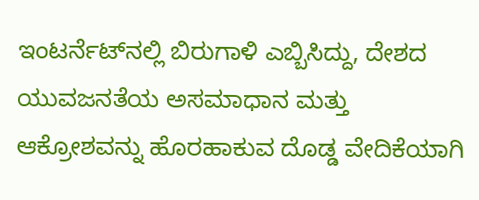ಇಂಟರ್ನೆಟ್‌ನಲ್ಲಿ ಬಿರುಗಾಳಿ ಎಬ್ಬಿಸಿದ್ದು, ದೇಶದ ಯುವಜನತೆಯ ಅಸಮಾಧಾನ ಮತ್ತು ಆಕ್ರೋಶವನ್ನು ಹೊರಹಾಕುವ ದೊಡ್ಡ ವೇದಿಕೆಯಾಗಿ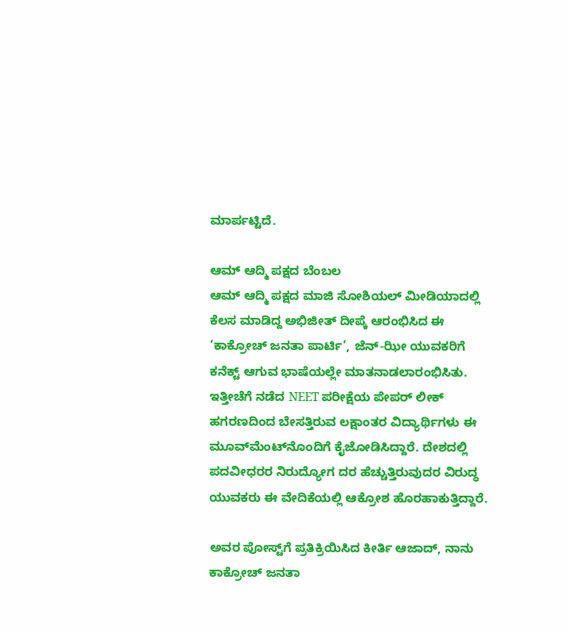ಮಾರ್ಪಟ್ಟಿದೆ.

ಆಮ್ ಆದ್ಮಿ ಪಕ್ಷದ ಬೆಂಬಲ
ಆಮ್ ಆದ್ಮಿ ಪಕ್ಷದ ಮಾಜಿ ಸೋಶಿಯಲ್ ಮೀಡಿಯಾದಲ್ಲಿ ಕೆಲಸ ಮಾಡಿದ್ದ ಅಭಿಜೀತ್ ದೀಪ್ಕೆ ಆರಂಭಿಸಿದ ಈ ‘ಕಾಕ್ರೋಚ್ ಜನತಾ ಪಾರ್ಟಿ’, ಜೆನ್-ಝೀ ಯುವಕರಿಗೆ ಕನೆಕ್ಟ್ ಆಗುವ ಭಾಷೆಯಲ್ಲೇ ಮಾತನಾಡಲಾರಂಭಿಸಿತು. ಇತ್ತೀಚೆಗೆ ನಡೆದ NEET ಪರೀಕ್ಷೆಯ ಪೇಪರ್ ಲೀಕ್ ಹಗರಣದಿಂದ ಬೇಸತ್ತಿರುವ ಲಕ್ಷಾಂತರ ವಿದ್ಯಾರ್ಥಿಗಳು ಈ ಮೂವ್‌ಮೆಂಟ್‌ನೊಂದಿಗೆ ಕೈಜೋಡಿಸಿದ್ದಾರೆ. ದೇಶದಲ್ಲಿ ಪದವೀಧರರ ನಿರುದ್ಯೋಗ ದರ ಹೆಚ್ಚುತ್ತಿರುವುದರ ವಿರುದ್ಧ ಯುವಕರು ಈ ವೇದಿಕೆಯಲ್ಲಿ ಆಕ್ರೋಶ ಹೊರಹಾಕುತ್ತಿದ್ದಾರೆ.

ಅವರ ಪೋಸ್ಟ್‌ಗೆ ಪ್ರತಿಕ್ರಿಯಿಸಿದ ಕೀರ್ತಿ ಆಜಾದ್, ನಾನು ಕಾಕ್ರೋಚ್ ಜನತಾ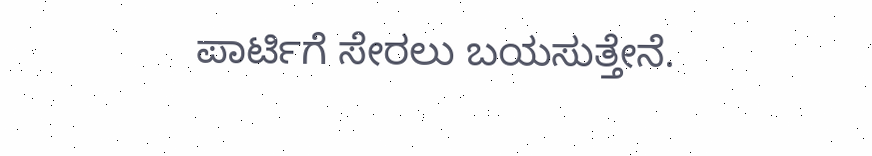ಪಾರ್ಟಿಗೆ ಸೇರಲು ಬಯಸುತ್ತೇನೆ.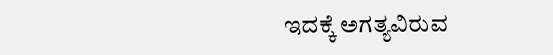ಇದಕ್ಕೆ ಅಗತ್ಯವಿರುವ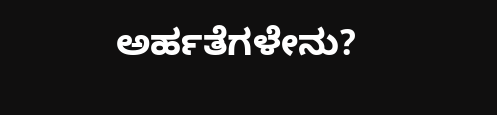ಅರ್ಹತೆಗಳೇನು?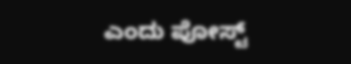ಎಂದು ಪೋಸ್ಟ್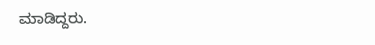ಮಾಡಿದ್ದರು.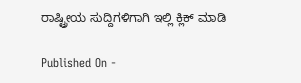ರಾಷ್ಟ್ರೀಯ ಸುದ್ದಿಗಳಿಗಾಗಿ ಇಲ್ಲಿ ಕ್ಲಿಕ್ ಮಾಡಿ

Published On -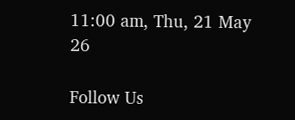11:00 am, Thu, 21 May 26

Follow Us